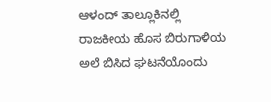ಆಳಂದ್ ತಾಲ್ಲೂಕಿನಲ್ಲಿ ರಾಜಕೀಯ ಹೊಸ ಬಿರುಗಾಳಿಯ ಅಲೆ ಬಿಸಿದ ಘಟನೆಯೊಂದು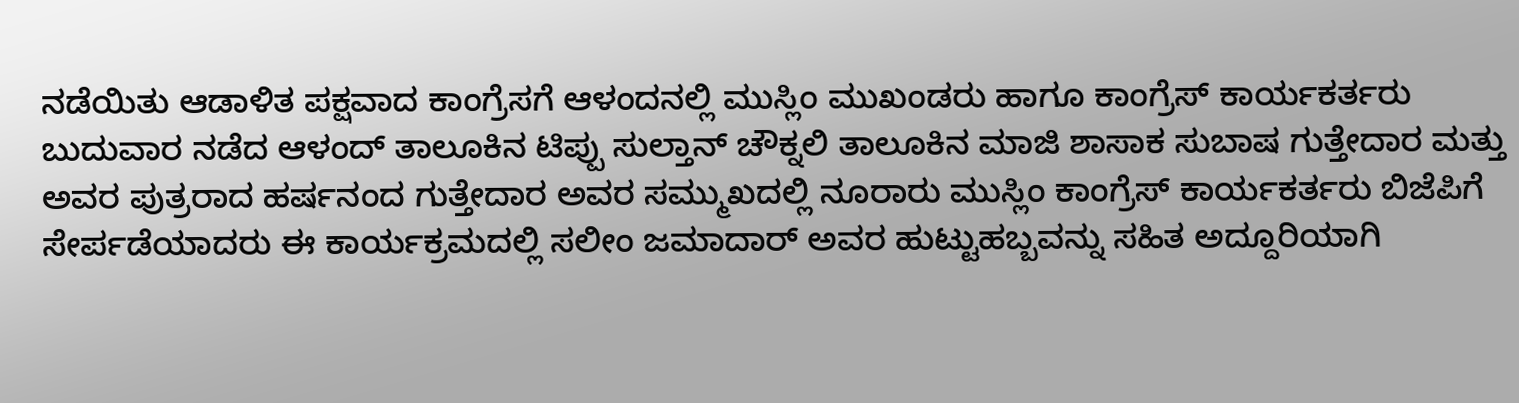ನಡೆಯಿತು ಆಡಾಳಿತ ಪಕ್ಷವಾದ ಕಾಂಗ್ರೆಸಗೆ ಆಳಂದನಲ್ಲಿ ಮುಸ್ಲಿಂ ಮುಖಂಡರು ಹಾಗೂ ಕಾಂಗ್ರೆಸ್ ಕಾರ್ಯಕರ್ತರು ಬುದುವಾರ ನಡೆದ ಆಳಂದ್ ತಾಲೂಕಿನ ಟಿಪ್ಪು ಸುಲ್ತಾನ್ ಚೌಕ್ನಲಿ ತಾಲೂಕಿನ ಮಾಜಿ ಶಾಸಾಕ ಸುಬಾಷ ಗುತ್ತೇದಾರ ಮತ್ತು ಅವರ ಪುತ್ರರಾದ ಹರ್ಷನಂದ ಗುತ್ತೇದಾರ ಅವರ ಸಮ್ಮುಖದಲ್ಲಿ ನೂರಾರು ಮುಸ್ಲಿಂ ಕಾಂಗ್ರೆಸ್ ಕಾರ್ಯಕರ್ತರು ಬಿಜೆಪಿಗೆ ಸೇರ್ಪಡೆಯಾದರು ಈ ಕಾರ್ಯಕ್ರಮದಲ್ಲಿ ಸಲೀಂ ಜಮಾದಾರ್ ಅವರ ಹುಟ್ಟುಹಬ್ಬವನ್ನು ಸಹಿತ ಅದ್ದೂರಿಯಾಗಿ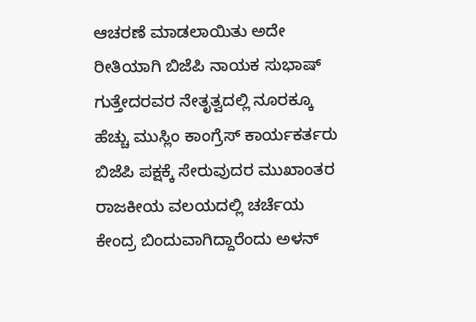ಆಚರಣೆ ಮಾಡಲಾಯಿತು ಅದೇ ರೀತಿಯಾಗಿ ಬಿಜೆಪಿ ನಾಯಕ ಸುಭಾಷ್ ಗುತ್ತೇದರವರ ನೇತೃತ್ವದಲ್ಲಿ ನೂರಕ್ಕೂ ಹೆಚ್ಚು ಮುಸ್ಲಿಂ ಕಾಂಗ್ರೆಸ್ ಕಾರ್ಯಕರ್ತರು ಬಿಜೆಪಿ ಪಕ್ಷಕ್ಕೆ ಸೇರುವುದರ ಮುಖಾಂತರ ರಾಜಕೀಯ ವಲಯದಲ್ಲಿ ಚರ್ಚೆಯ ಕೇಂದ್ರ ಬಿಂದುವಾಗಿದ್ದಾರೆಂದು ಅಳನ್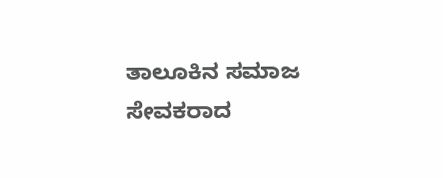ತಾಲೂಕಿನ ಸಮಾಜ ಸೇವಕರಾದ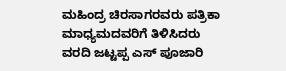ಮಹಿಂದ್ರ ಚಿರಸಾಗರವರು ಪತ್ರಿಕಾ ಮಾಧ್ಯಮದವರಿಗೆ ತಿಳಿಸಿದರು
ವರದಿ ಜಟ್ಟಪ್ಪ ಎಸ್ ಪೂಜಾರಿ